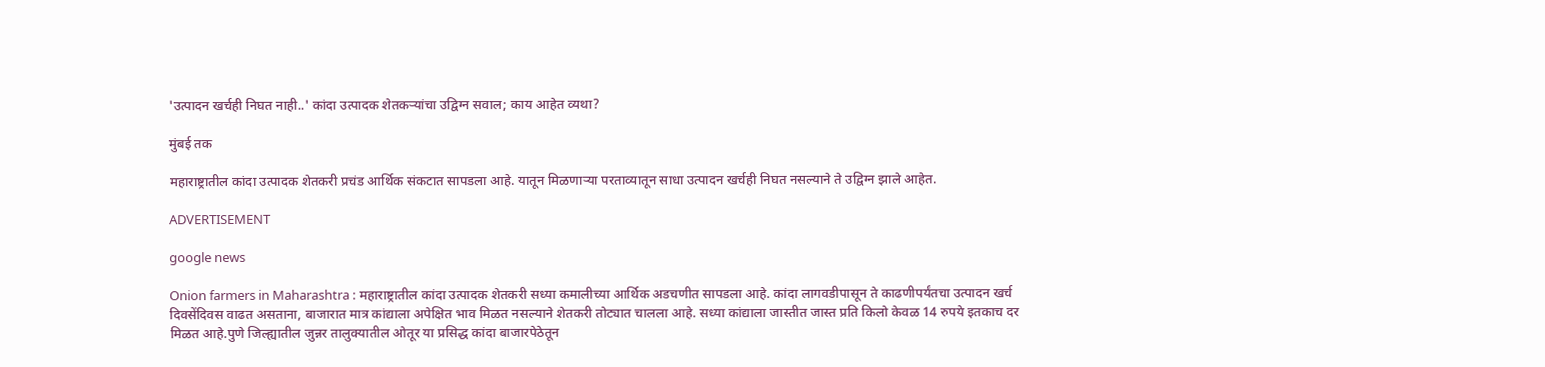'उत्पादन खर्चही निघत नाही..' कांदा उत्पादक शेतकऱ्यांचा उद्विग्न सवाल; काय आहेत व्यथा?

मुंबई तक

महाराष्ट्रातील कांदा उत्पादक शेतकरी प्रचंड आर्थिक संकटात सापडला आहे. यातून मिळणाऱ्या परताव्यातून साधा उत्पादन खर्चही निघत नसल्याने ते उद्विग्न झाले आहेत.

ADVERTISEMENT

google news

Onion farmers in Maharashtra : महाराष्ट्रातील कांदा उत्पादक शेतकरी सध्या कमालीच्या आर्थिक अडचणीत सापडला आहे. कांदा लागवडीपासून ते काढणीपर्यंतचा उत्पादन खर्च दिवसेंदिवस वाढत असताना, बाजारात मात्र कांद्याला अपेक्षित भाव मिळत नसल्याने शेतकरी तोट्यात चालला आहे. सध्या कांद्याला जास्तीत जास्त प्रति किलो केवळ 14 रुपये इतकाच दर मिळत आहे.पुणे जिल्ह्यातील जुन्नर तालुक्यातील ओतूर या प्रसिद्ध कांदा बाजारपेठेतून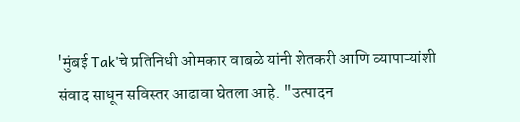'मुंबई Tak'चे प्रतिनिधी ओमकार वाबळे यांनी शेतकरी आणि व्यापाऱ्यांशी संवाद साधून सविस्तर आढावा घेतला आहे. "उत्पादन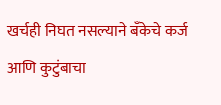खर्चही निघत नसल्याने बँकेचे कर्ज आणि कुटुंबाचा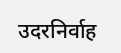उदरनिर्वाह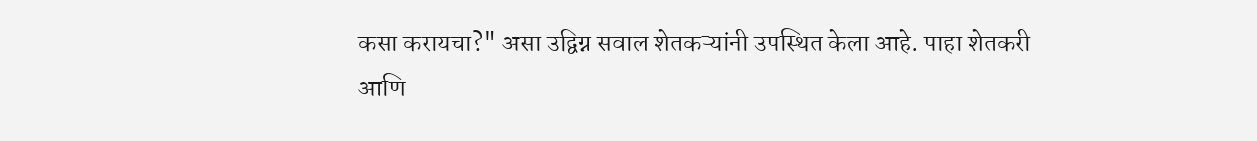कसा करायचा?" असा उद्विग्न सवाल शेतकऱ्यांनी उपस्थित केला आहे. पाहा शेतकरी आणि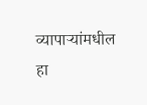व्यापाऱ्यांमधील हा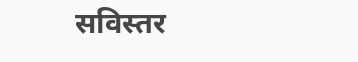सविस्तर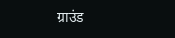ग्राउंड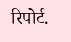रिपोर्ट.